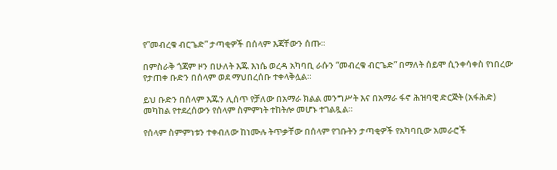የ”መብረቁ ብርጌድ” ታጣቂዎች በሰላም እጃቸውን ሰጡ።

በምስራቅ ጎጃም ዞን በሁለት እጁ እነሴ ወረዳ አካባቢ ራሱን “መብረቁ ብርጌድ” በማለት ሰይሞ ሲንቀሳቀስ የነበረው የታጠቀ ቡድን በሰላም ወደ ማህበረሰቡ ተቀላቅሏል።

ይህ ቡድን በሰላም እጁን ሊሰጥ የቻለው በአማራ ክልል መንግሥት እና በአማራ ፋኖ ሕዝባዊ ድርጅት (አፋሕድ) መካከል የተደረሰውን የሰላም ስምምነት ተከትሎ መሆኑ ተገልጿል።

የሰላም ስምምነቱን ተቀብለው ከነሙሉ ትጥቃቸው በሰላም የገቡትን ታጣቂዎች የአካባቢው አመራሮች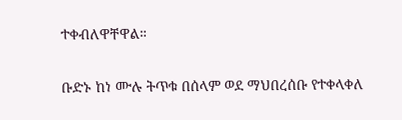ተቀብለዋቸዋል።

ቡድኑ ከነ ሙሉ ትጥቁ በሰላም ወደ ማህበረሰቡ የተቀላቀለ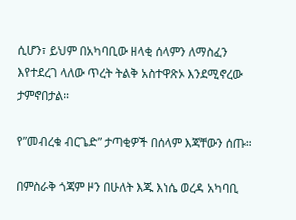ሲሆን፣ ይህም በአካባቢው ዘላቂ ሰላምን ለማስፈን እየተደረገ ላለው ጥረት ትልቅ አስተዋጽኦ እንደሚኖረው ታምኖበታል።

የ”መብረቁ ብርጌድ” ታጣቂዎች በሰላም እጃቸውን ሰጡ።

በምስራቅ ጎጃም ዞን በሁለት እጁ እነሴ ወረዳ አካባቢ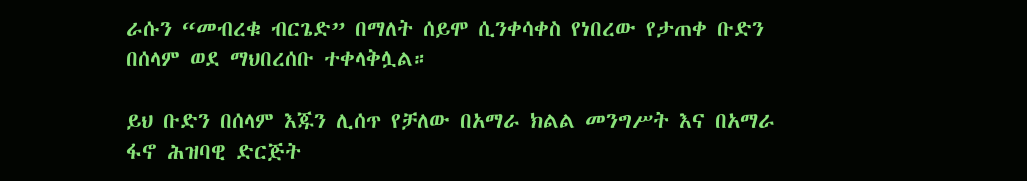ራሱን “መብረቁ ብርጌድ” በማለት ሰይሞ ሲንቀሳቀስ የነበረው የታጠቀ ቡድን በሰላም ወደ ማህበረሰቡ ተቀላቅሏል።

ይህ ቡድን በሰላም እጁን ሊሰጥ የቻለው በአማራ ክልል መንግሥት እና በአማራ ፋኖ ሕዝባዊ ድርጅት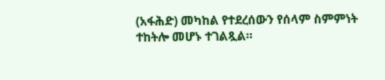(አፋሕድ) መካከል የተደረሰውን የሰላም ስምምነት ተከትሎ መሆኑ ተገልጿል።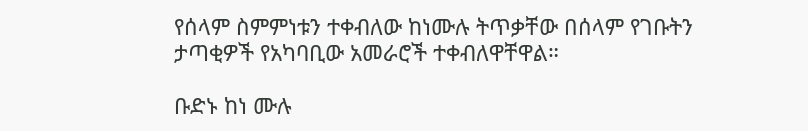የሰላም ስምምነቱን ተቀብለው ከነሙሉ ትጥቃቸው በሰላም የገቡትን ታጣቂዎች የአካባቢው አመራሮች ተቀብለዋቸዋል።

ቡድኑ ከነ ሙሉ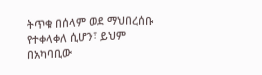ትጥቁ በሰላም ወደ ማህበረሰቡ የተቀላቀለ ሲሆን፣ ይህም በአካባቢው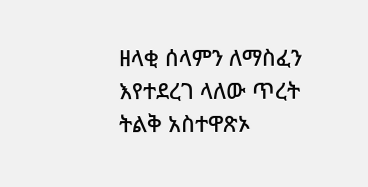ዘላቂ ሰላምን ለማስፈን እየተደረገ ላለው ጥረት ትልቅ አስተዋጽኦ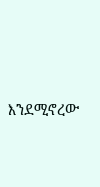እንደሚኖረው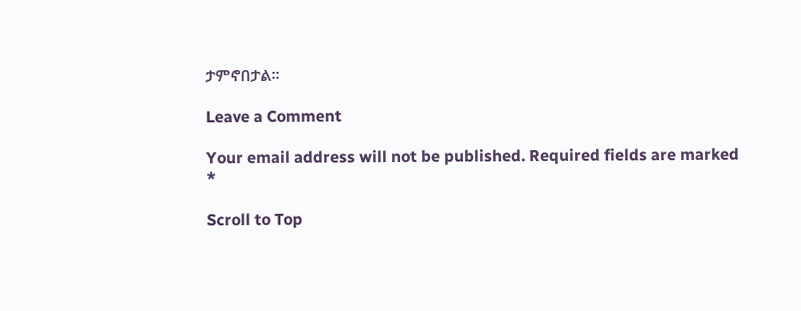ታምኖበታል።

Leave a Comment

Your email address will not be published. Required fields are marked *

Scroll to Top